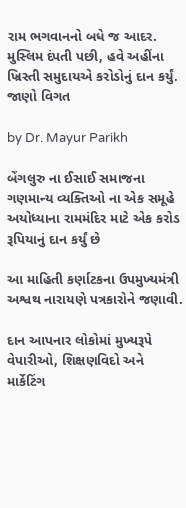રામ ભગવાનનો બધે જ આદર. મુસ્લિમ દંપતી પછી, હવે અહીંના ખ્રિસ્તી સમુદાયએ કરોડોનું દાન કર્યું. જાણો વિગત

by Dr. Mayur Parikh

બેંગલુરુ ના ઈસાઈ સમાજના ગણમાન્ય વ્યક્તિઓ ના એક સમૂહે અયોધ્યાના રામમંદિર માટે એક કરોડ રૂપિયાનું દાન કર્યું છે

આ માહિતી કર્ણાટકના ઉપમુખ્યમંત્રી અશ્વથ નારાયણે પત્રકારોને જણાવી.

દાન આપનાર લોકોમાં મુખ્યરૂપે વેપારીઓ, શિક્ષણવિદો અને માર્કેટિંગ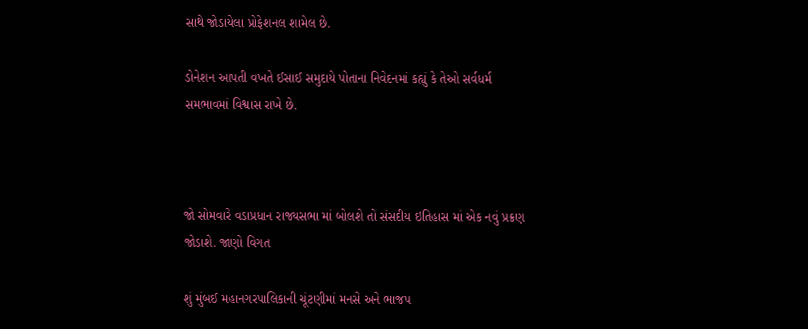સાથે જોડાયેલા પ્રોફેશનલ શામેલ છે.

ડોનેશન આપતી વખતે ઈસાઈ સમુદાયે પોતાના નિવેદનમાં કહ્યું કે તેઓ સર્વધર્મ સમભાવમાં વિશ્વાસ રાખે છે.



જો સોમવારે વડાપ્રધાન રાજ્યસભા માં બોલશે તો સંસદીય ઇતિહાસ માં એક નવું પ્રક્રણ જોડાશે. જાણો વિગત

શું મુંબઈ મહાનગરપાલિકાની ચૂંટણીમાં મનસે અને ભાજપ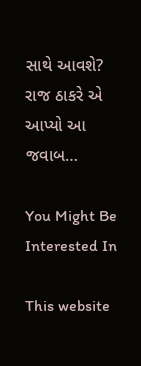સાથે આવશે? રાજ ઠાકરે એ આપ્યો આ જવાબ…

You Might Be Interested In

This website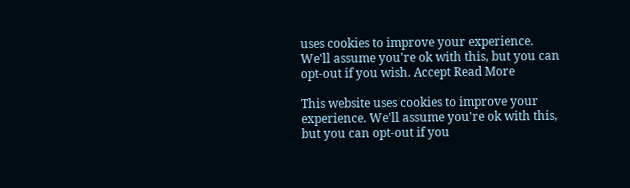uses cookies to improve your experience. We'll assume you're ok with this, but you can opt-out if you wish. Accept Read More

This website uses cookies to improve your experience. We'll assume you're ok with this, but you can opt-out if you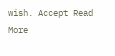wish. Accept Read More